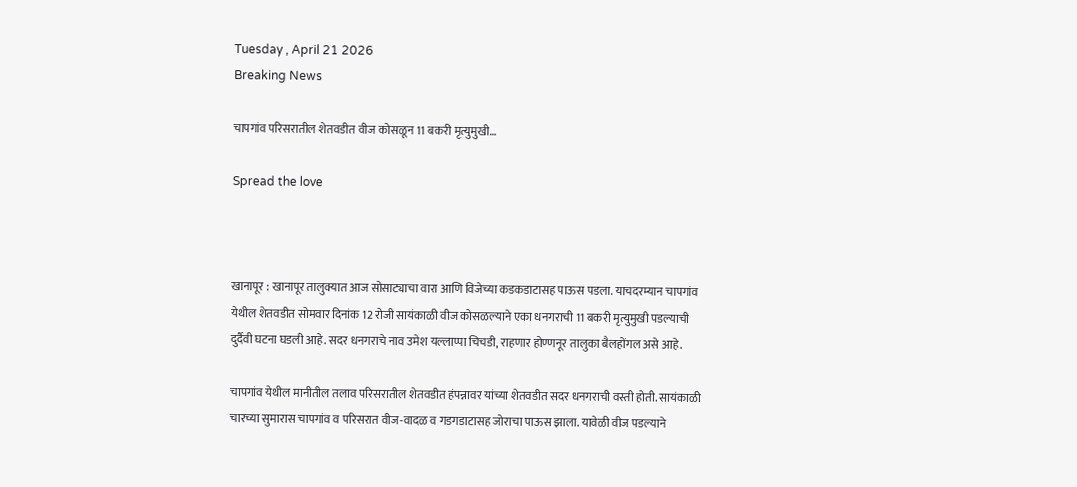Tuesday , April 21 2026
Breaking News

चापगांव परिसरातील शेतवडीत वीज कोसळून 11 बकरी मृत्युमुखी…

Spread the love



खानापूर : खानापूर तालुक्यात आज सोसाट्याचा वारा आणि विजेच्या कडकडाटासह पाऊस पडला. याचदरम्यान चापगांव येथील शेतवडीत सोमवार दिनांक 12 रोजी सायंकाळी वीज कोसळल्याने एका धनगराची 11 बकरी मृत्युमुखी पडल्याची दुर्दैवी घटना घडली आहे. सदर धनगराचे नाव उमेश यल्लाप्पा चिचडी, राहणार होण्णनूर तालुका बैलहोंगल असे आहे.

चापगांव येथील मानीतील तलाव परिसरातील शेतवडीत हंपन्नावर यांच्या शेतवडीत सदर धनगराची वस्ती होती. सायंकाळी चारच्या सुमारास चापगांव व परिसरात वीज-वादळ व गडगडाटासह जोराचा पाऊस झाला. यावेळी वीज पडल्याने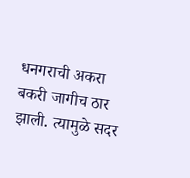धनगराची अकरा बकरी जागीच ठार झाली. त्यामुळे सदर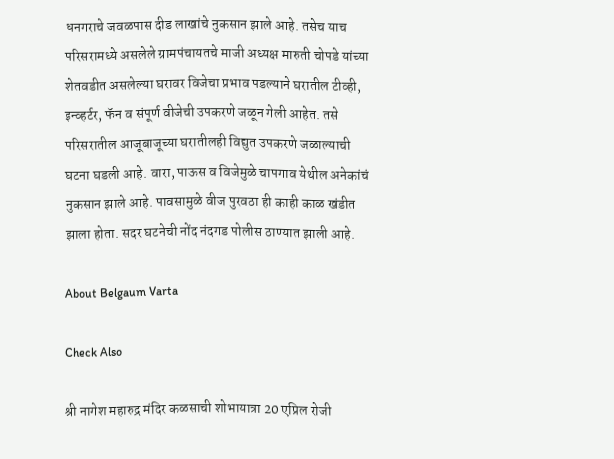धनगराचे जवळपास दीड लाखांचे नुकसान झाले आहे. तसेच याच परिसरामध्ये असलेले ग्रामपंचायतचे माजी अध्यक्ष मारुती चोपडे यांच्या शेतवडीत असलेल्या घरावर विजेचा प्रभाव पडल्याने घरातील टीव्ही, इन्व्हर्टर, फॅन व संपूर्ण वीजेची उपकरणे जळून गेली आहेत. तसे परिसरातील आजूबाजूच्या घरातीलही विद्युत उपकरणे जळाल्याची घटना घडली आहे. वारा, पाऊस व विजेमुळे चापगाव येथील अनेकांचं नुकसान झाले आहे. पावसामुळे वीज पुरवठा ही काही काळ खंडीत झाला होता. सदर घटनेची नोंद नंदगड पोलीस ठाण्यात झाली आहे.

About Belgaum Varta

Check Also

श्री नागेश महारुद्र मंदिर कळसाची शोभायात्रा 20 एप्रिल रोजी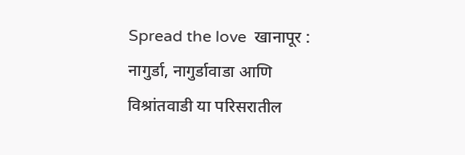Spread the love  खानापूर : नागुर्डा, नागुर्डावाडा आणि विश्रांतवाडी या परिसरातील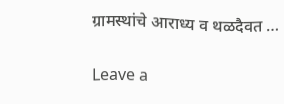ग्रामस्थांचे आराध्य व थळदैवत …

Leave a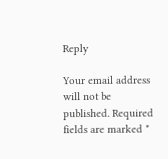Reply

Your email address will not be published. Required fields are marked *